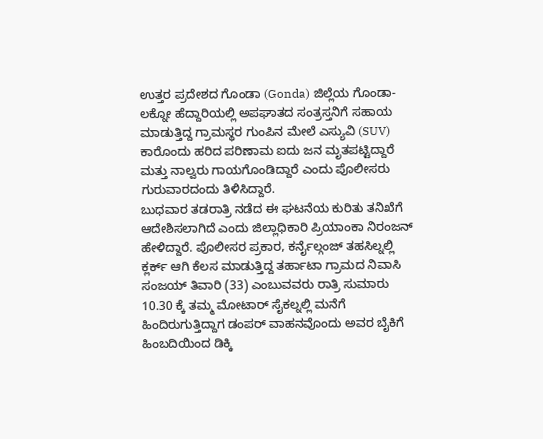ಉತ್ತರ ಪ್ರದೇಶದ ಗೊಂಡಾ (Gonda) ಜಿಲ್ಲೆಯ ಗೊಂಡಾ-ಲಕ್ನೋ ಹೆದ್ದಾರಿಯಲ್ಲಿ ಅಪಘಾತದ ಸಂತ್ರಸ್ತನಿಗೆ ಸಹಾಯ ಮಾಡುತ್ತಿದ್ದ ಗ್ರಾಮಸ್ಥರ ಗುಂಪಿನ ಮೇಲೆ ಎಸ್ಯುವಿ (SUV) ಕಾರೊಂದು ಹರಿದ ಪರಿಣಾಮ ಐದು ಜನ ಮೃತಪಟ್ಟಿದ್ದಾರೆ ಮತ್ತು ನಾಲ್ವರು ಗಾಯಗೊಂಡಿದ್ದಾರೆ ಎಂದು ಪೊಲೀಸರು ಗುರುವಾರದಂದು ತಿಳಿಸಿದ್ದಾರೆ.
ಬುಧವಾರ ತಡರಾತ್ರಿ ನಡೆದ ಈ ಘಟನೆಯ ಕುರಿತು ತನಿಖೆಗೆ ಆದೇಶಿಸಲಾಗಿದೆ ಎಂದು ಜಿಲ್ಲಾಧಿಕಾರಿ ಪ್ರಿಯಾಂಕಾ ನಿರಂಜನ್ ಹೇಳಿದ್ದಾರೆ. ಪೊಲೀಸರ ಪ್ರಕಾರ, ಕರ್ನೈಲ್ಗಂಜ್ ತಹಸಿಲ್ನಲ್ಲಿ ಕ್ಲರ್ಕ್ ಆಗಿ ಕೆಲಸ ಮಾಡುತ್ತಿದ್ದ ತರ್ಹಾಟಾ ಗ್ರಾಮದ ನಿವಾಸಿ ಸಂಜಯ್ ತಿವಾರಿ (33) ಎಂಬುವವರು ರಾತ್ರಿ ಸುಮಾರು 10.30 ಕ್ಕೆ ತಮ್ಮ ಮೋಟಾರ್ ಸೈಕಲ್ನಲ್ಲಿ ಮನೆಗೆ ಹಿಂದಿರುಗುತ್ತಿದ್ದಾಗ ಡಂಪರ್ ವಾಹನವೊಂದು ಅವರ ಬೈಕಿಗೆ ಹಿಂಬದಿಯಿಂದ ಡಿಕ್ಕಿ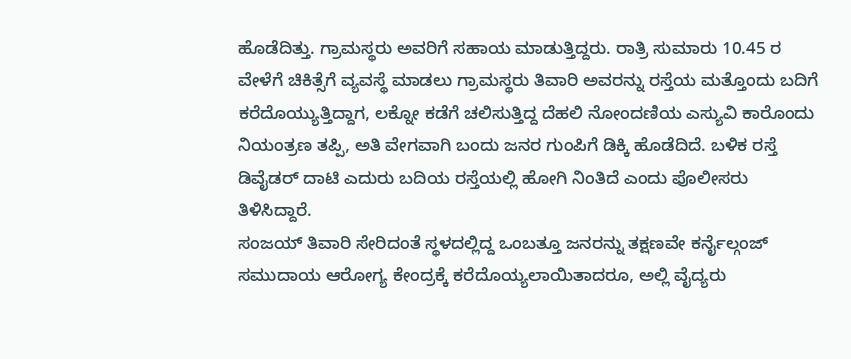ಹೊಡೆದಿತ್ತು. ಗ್ರಾಮಸ್ಥರು ಅವರಿಗೆ ಸಹಾಯ ಮಾಡುತ್ತಿದ್ದರು. ರಾತ್ರಿ ಸುಮಾರು 10.45 ರ ವೇಳೆಗೆ ಚಿಕಿತ್ಸೆಗೆ ವ್ಯವಸ್ಥೆ ಮಾಡಲು ಗ್ರಾಮಸ್ಥರು ತಿವಾರಿ ಅವರನ್ನು ರಸ್ತೆಯ ಮತ್ತೊಂದು ಬದಿಗೆ ಕರೆದೊಯ್ಯುತ್ತಿದ್ದಾಗ, ಲಕ್ನೋ ಕಡೆಗೆ ಚಲಿಸುತ್ತಿದ್ದ ದೆಹಲಿ ನೋಂದಣಿಯ ಎಸ್ಯುವಿ ಕಾರೊಂದು ನಿಯಂತ್ರಣ ತಪ್ಪಿ, ಅತಿ ವೇಗವಾಗಿ ಬಂದು ಜನರ ಗುಂಪಿಗೆ ಡಿಕ್ಕಿ ಹೊಡೆದಿದೆ. ಬಳಿಕ ರಸ್ತೆ ಡಿವೈಡರ್ ದಾಟಿ ಎದುರು ಬದಿಯ ರಸ್ತೆಯಲ್ಲಿ ಹೋಗಿ ನಿಂತಿದೆ ಎಂದು ಪೊಲೀಸರು ತಿಳಿಸಿದ್ದಾರೆ.
ಸಂಜಯ್ ತಿವಾರಿ ಸೇರಿದಂತೆ ಸ್ಥಳದಲ್ಲಿದ್ದ ಒಂಬತ್ತೂ ಜನರನ್ನು ತಕ್ಷಣವೇ ಕರ್ನೈಲ್ಗಂಜ್ ಸಮುದಾಯ ಆರೋಗ್ಯ ಕೇಂದ್ರಕ್ಕೆ ಕರೆದೊಯ್ಯಲಾಯಿತಾದರೂ, ಅಲ್ಲಿ ವೈದ್ಯರು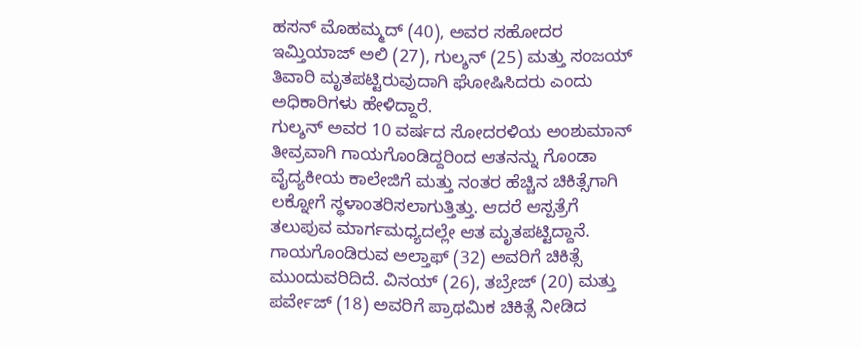ಹಸನ್ ಮೊಹಮ್ಮದ್ (40), ಅವರ ಸಹೋದರ ಇಮ್ತಿಯಾಜ್ ಅಲಿ (27), ಗುಲ್ಶನ್ (25) ಮತ್ತು ಸಂಜಯ್ ತಿವಾರಿ ಮೃತಪಟ್ಟಿರುವುದಾಗಿ ಘೋಷಿಸಿದರು ಎಂದು ಅಧಿಕಾರಿಗಳು ಹೇಳಿದ್ದಾರೆ.
ಗುಲ್ಶನ್ ಅವರ 10 ವರ್ಷದ ಸೋದರಳಿಯ ಅಂಶುಮಾನ್ ತೀವ್ರವಾಗಿ ಗಾಯಗೊಂಡಿದ್ದರಿಂದ ಆತನನ್ನು ಗೊಂಡಾ ವೈದ್ಯಕೀಯ ಕಾಲೇಜಿಗೆ ಮತ್ತು ನಂತರ ಹೆಚ್ಚಿನ ಚಿಕಿತ್ಸೆಗಾಗಿ ಲಕ್ನೋಗೆ ಸ್ಥಳಾಂತರಿಸಲಾಗುತ್ತಿತ್ತು. ಆದರೆ ಆಸ್ಪತ್ರೆಗೆ ತಲುಪುವ ಮಾರ್ಗಮಧ್ಯದಲ್ಲೇ ಆತ ಮೃತಪಟ್ಟಿದ್ದಾನೆ.
ಗಾಯಗೊಂಡಿರುವ ಅಲ್ತಾಫ್ (32) ಅವರಿಗೆ ಚಿಕಿತ್ಸೆ ಮುಂದುವರಿದಿದೆ. ವಿನಯ್ (26), ತಬ್ರೇಜ್ (20) ಮತ್ತು ಪರ್ವೇಜ್ (18) ಅವರಿಗೆ ಪ್ರಾಥಮಿಕ ಚಿಕಿತ್ಸೆ ನೀಡಿದ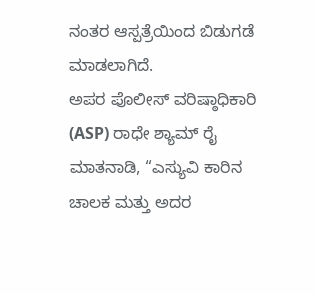ನಂತರ ಆಸ್ಪತ್ರೆಯಿಂದ ಬಿಡುಗಡೆ ಮಾಡಲಾಗಿದೆ.
ಅಪರ ಪೊಲೀಸ್ ವರಿಷ್ಠಾಧಿಕಾರಿ (ASP) ರಾಧೇ ಶ್ಯಾಮ್ ರೈ ಮಾತನಾಡಿ, “ಎಸ್ಯುವಿ ಕಾರಿನ ಚಾಲಕ ಮತ್ತು ಅದರ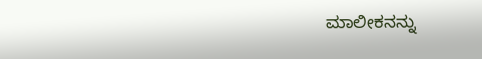ಮಾಲೀಕನನ್ನು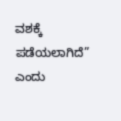ವಶಕ್ಕೆ ಪಡೆಯಲಾಗಿದೆ” ಎಂದು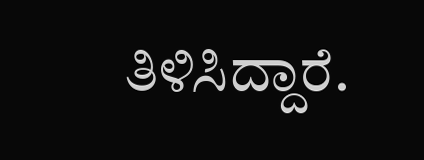ತಿಳಿಸಿದ್ದಾರೆ.